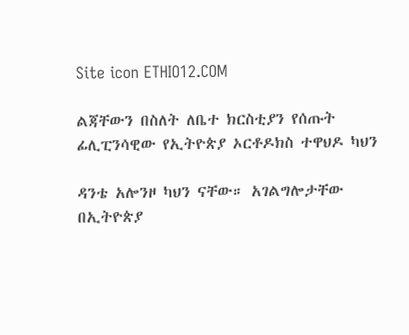Site icon ETHIO12.COM

ልጃቸውን በስለት ለቤተ ክርስቲያን የሰጡት ፊሊፒንሳዊው የኢትዮጵያ ኦርቶዶክስ ተዋህዶ ካህን

ዳንቴ አሎንዞ ካህን ናቸው። አገልግሎታቸው በኢትዮጵያ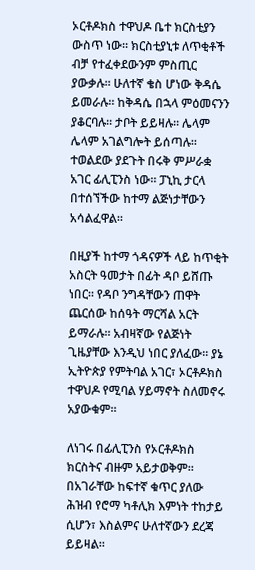ኦርቶዶክስ ተዋህዶ ቤተ ክርስቲያን ውስጥ ነው። ክርስቲያኒቱ ለጥቂቶች ብቻ የተፈቀደውንም ምስጢር ያውቃሉ። ሁለተኛ ቄስ ሆነው ቅዳሴ ይመራሉ። ከቅዳሴ በኋላ ምዕመናንን ያቆርባሉ። ታቦት ይይዛሉ። ሌላም ሌላም አገልግሎት ይሰጣሉ። ተወልደው ያደጉት በሩቅ ምሥራቋ አገር ፊሊፒንስ ነው። ፓኒኪ ታርላ በተሰኘችው ከተማ ልጅነታቸውን አሳልፈዋል።

በዚያች ከተማ ጎዳናዎች ላይ ከጥቂት አስርት ዓመታት በፊት ዳቦ ይሸጡ ነበር። የዳቦ ንግዳቸውን ጠዋት ጨርሰው ከሰዓት ማርሻል አርት ይማራሉ። አብዛኛው የልጅነት ጊዜያቸው እንዲህ ነበር ያለፈው። ያኔ ኢትዮጵያ የምትባል አገር፣ ኦርቶዶክስ ተዋህዶ የሚባል ሃይማኖት ስለመኖሩ አያውቁም።

ለነገሩ በፊሊፒንስ የኦርቶዶክስ ክርስትና ብዙም አይታወቅም። በአገራቸው ከፍተኛ ቁጥር ያለው ሕዝብ የሮማ ካቶሊክ እምነት ተከታይ ሲሆን፣ እስልምና ሁለተኛውን ደረጃ ይይዛል።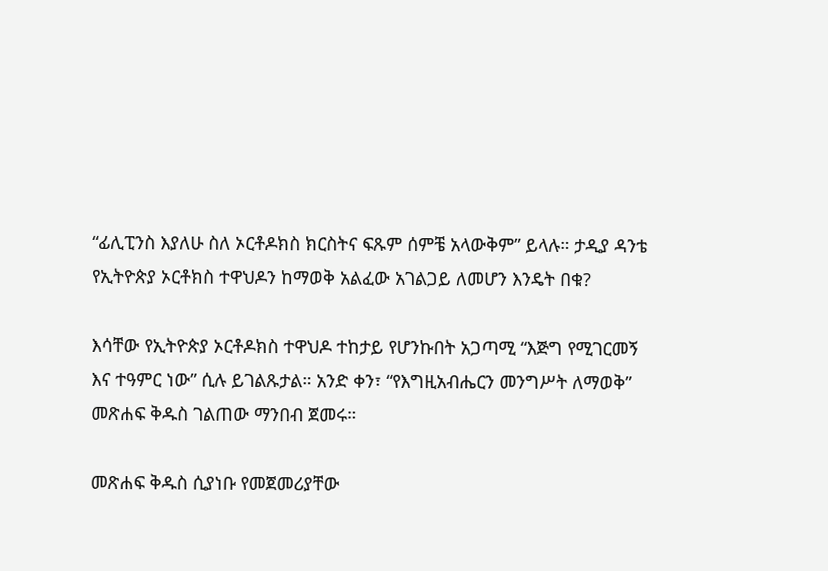“ፊሊፒንስ እያለሁ ስለ ኦርቶዶክስ ክርስትና ፍጹም ሰምቼ አላውቅም” ይላሉ። ታዲያ ዳንቴ የኢትዮጵያ ኦርቶክስ ተዋህዶን ከማወቅ አልፈው አገልጋይ ለመሆን እንዴት በቁ?

እሳቸው የኢትዮጵያ ኦርቶዶክስ ተዋህዶ ተከታይ የሆንኩበት አጋጣሚ “እጅግ የሚገርመኝ እና ተዓምር ነው” ሲሉ ይገልጹታል። አንድ ቀን፣ “የእግዚአብሔርን መንግሥት ለማወቅ” መጽሐፍ ቅዱስ ገልጠው ማንበብ ጀመሩ።

መጽሐፍ ቅዱስ ሲያነቡ የመጀመሪያቸው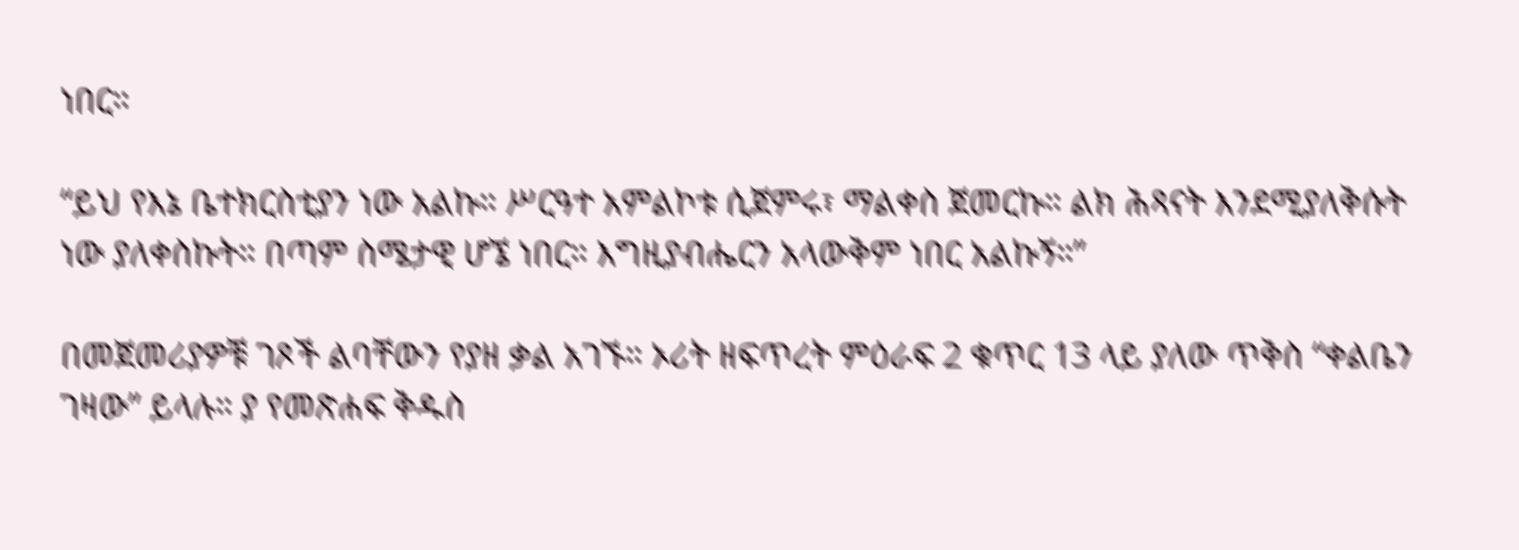ነበር።

“ይህ የእኔ ቤተክርስቲያን ነው አልኩ። ሥርዓተ አምልኮቱ ሲጀምሩ፣ ማልቀስ ጀመርኩ። ልክ ሕጻናት እንደሚያለቅሱት ነው ያለቀስኩት። በጣም ስሜታዊ ሆኜ ነበር። እግዚያብሔርን አላውቅም ነበር አልኩኝ።”

በመጀመሪያዎቹ ገጾች ልባቸውን የያዘ ቃል አገኙ። ኦሪት ዘፍጥረት ምዕራፍ 2 ቁጥር 13 ላይ ያለው ጥቅስ “ቀልቤን ገዛው” ይላሉ። ያ የመጽሐፍ ቅዱስ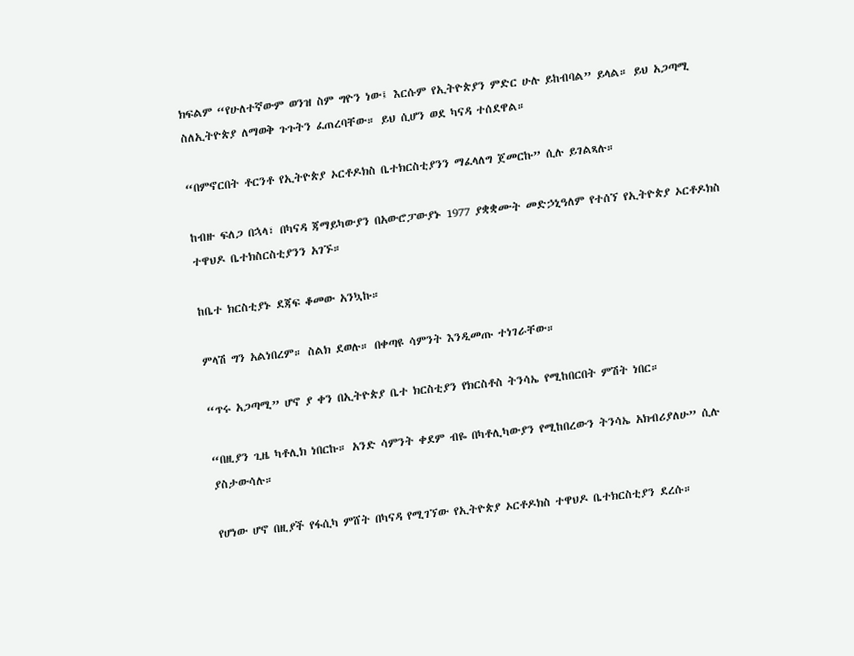ክፍልም “የሁለተኛውም ወንዝ ስም ግዮን ነው፤ እርሱም የኢትዮጵያን ምድር ሁሉ ይከብባል” ይላል። ይህ አጋጣሚ ስለኢትዮጵያ ለማወቅ ጉጉትን ፈጠረባቸው። ይህ ሲሆን ወደ ካናዳ ተሰደዋል።

“በምኖርበት ቶርንቶ የኢትዮጵያ ኦርቶዶክስ ቤተክርስቲያንን ማፈላለግ ጀመርኩ” ሲሉ ይገልጻሉ።

ከብዙ ፍለጋ በኋላ፣ በካናዳ ጃማይካውያን በአውሮፓውያኑ 1977 ያቋቋሙት መድኃኒዓለም የተሰኘ የኢትዮጵያ ኦርቶዶክስ ተዋህዶ ቤተክስርስቲያንን አገኙ።

ከቤተ ክርስቲያኑ ደጃፍ ቆመው አንኳኩ።

ምላሽ ግን አልነበረም። ስልክ ደወሉ። በቀጣዩ ሳምንት እንዲመጡ ተነገራቸው።

“ጥሩ አጋጣሚ” ሆኖ ያ ቀን በኢትዮጵያ ቤተ ክርስቲያን የክርስቶስ ትንሳኤ የሚከበርበት ምሽት ነበር።

“በዚያን ጊዜ ካቶሊክ ነበርኩ። አንድ ሳምንት ቀደም ብዬ በካቶሊካውያን የሚከበረውን ትንሳኤ አክብሪያለሁ” ሲሉ ያስታውሳሉ።

የሆነው ሆኖ በዚያች የፋሲካ ምሸት በካናዳ የሚገኘው የኢትዮጵያ ኦርቶዶክስ ተዋህዶ ቤተክርስቲያን ደረሱ።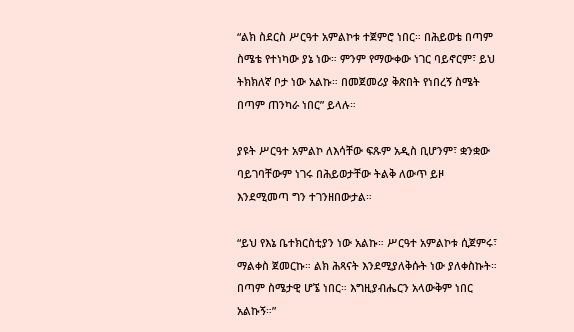“ልክ ስደርስ ሥርዓተ አምልኮቱ ተጀምሮ ነበር። በሕይወቴ በጣም ስሜቴ የተነካው ያኔ ነው። ምንም የማውቀው ነገር ባይኖርም፣ ይህ ትክክለኛ ቦታ ነው አልኩ። በመጀመሪያ ቅጽበት የነበረኝ ስሜት በጣም ጠንካራ ነበር” ይላሉ።

ያዩት ሥርዓተ አምልኮ ለእሳቸው ፍጹም አዲስ ቢሆንም፣ ቋንቋው ባይገባቸውም ነገሩ በሕይወታቸው ትልቅ ለውጥ ይዞ እንደሚመጣ ግን ተገንዘበውታል።

“ይህ የእኔ ቤተክርስቲያን ነው አልኩ። ሥርዓተ አምልኮቱ ሲጀምሩ፣ ማልቀስ ጀመርኩ። ልክ ሕጻናት እንደሚያለቅሱት ነው ያለቀስኩት። በጣም ስሜታዊ ሆኜ ነበር። እግዚያብሔርን አላውቅም ነበር አልኩኝ።”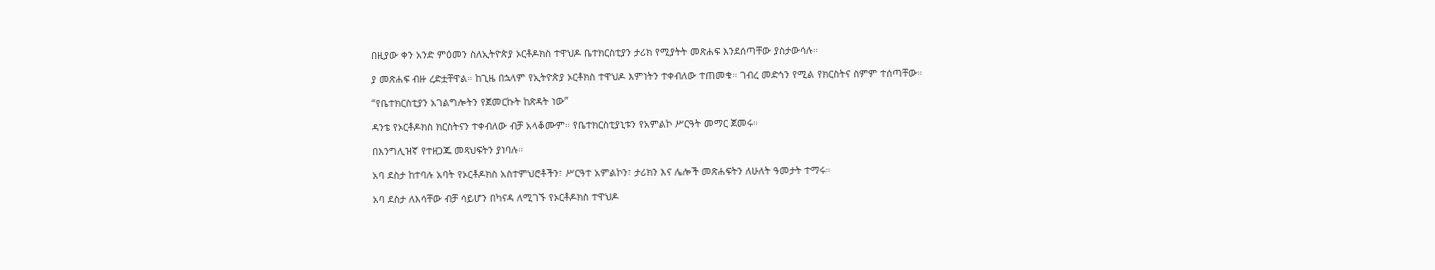በዚያው ቀን አንድ ምዕመን ስለኢትዮጵያ ኦርቶዶክስ ተዋህዶ ቤተክርስቲያን ታሪክ የሚያትት መጽሐፍ እንደሰጣቸው ያስታውሳሉ።

ያ መጽሐፍ ብዙ ረድቷቸዋል። ከጊዜ በኋላም የኢትዮጵያ ኦርቶክስ ተዋህዶ እምነትን ተቀብለው ተጠመቁ። ገብረ መድኅን የሚል የክርስትና ስምም ተሰጣቸው።

“የቤተክርስቲያን አገልግሎትን የጀመርኩት ከጽዳት ነው”

ዳንቴ የኦርቶዶክስ ክርስትናን ተቀብለው ብቻ አላቆሙም። የቤተክርስቲያኒቱን የአምልኮ ሥርዓት መማር ጀመሩ።

በእንግሊዝኛ የተዘጋጁ መጻህፍትን ያነባሉ።

አባ ደስታ ከተባሉ አባት የኦርቶዶክስ አስተምህሮቶችን፣ ሥርዓተ አምልኮን፣ ታሪክን እና ሌሎች መጽሐፍትን ለሁለት ዓመታት ተማሩ።

አባ ደስታ ለእሳቸው ብቻ ሳይሆን በካናዳ ለሚገኙ የኦርቶዶክስ ተዋህዶ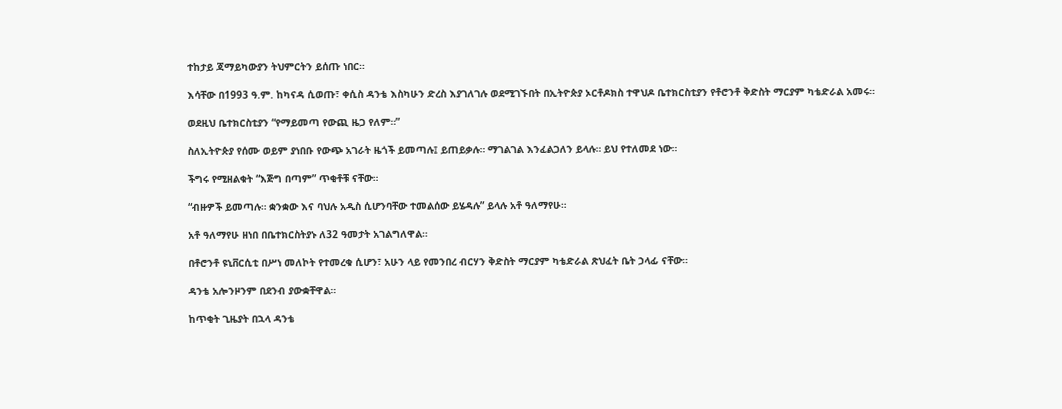ተከታይ ጃማይካውያን ትህምርትን ይሰጡ ነበር።

እሳቸው በ1993 ዓ.ም. ከካናዳ ሲወጡ፣ ቀሲስ ዳንቴ እስካሁን ድረስ እያገለገሉ ወደሚገኙበት በኢትዮጵያ ኦርቶዶክስ ተዋህዶ ቤተክርስቲያን የቶሮንቶ ቅድስት ማርያም ካቴድራል አመሩ።

ወደዚህ ቤተክርስቲያን “የማይመጣ የውጪ ዜጋ የለም።”

ስለኢትዮጵያ የሰሙ ወይም ያነበቡ የውጭ አገራት ዜጎች ይመጣሉ፤ ይጠይቃሉ። ማገልገል እንፈልጋለን ይላሉ። ይህ የተለመደ ነው።

ችግሩ የሚዘልቁት “እጅግ በጣም” ጥቂቶቹ ናቸው።

“ብዙዎች ይመጣሉ። ቋንቋው እና ባህሉ አዲስ ሲሆንባቸው ተመልሰው ይሄዳሉ” ይላሉ አቶ ዓለማየሁ።

አቶ ዓለማየሁ ዘነበ በቤተክርስትያኑ ለ32 ዓመታት አገልግለዋል።

በቶሮንቶ ዩኒቨርሲቲ በሥነ መለኮት የተመረቁ ሲሆን፣ አሁን ላይ የመንበረ ብርሃን ቅድስት ማርያም ካቴድራል ጽህፈት ቤት ኃላፊ ናቸው።

ዳንቴ አሎንዞንም በደንብ ያውቋቸዋል።

ከጥቂት ጊዜያት በኋላ ዳንቴ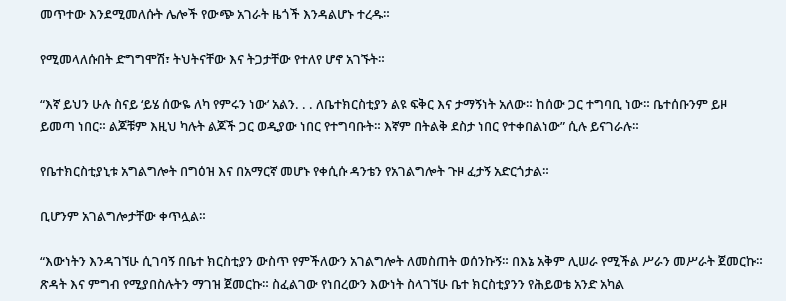መጥተው እንደሚመለሱት ሌሎች የውጭ አገራት ዜጎች እንዳልሆኑ ተረዱ።

የሚመላለሱበት ድግግሞሽ፣ ትህትናቸው እና ትጋታቸው የተለየ ሆኖ አገኙት።

“እኛ ይህን ሁሉ ስናይ ‘ይሄ ሰውዬ ለካ የምሩን ነው’ አልን. . . ለቤተክርስቲያን ልዩ ፍቅር እና ታማኝነት አለው። ከሰው ጋር ተግባቢ ነው። ቤተሰቡንም ይዞ ይመጣ ነበር። ልጆቹም እዚህ ካሉት ልጆች ጋር ወዲያው ነበር የተግባቡት። እኛም በትልቅ ደስታ ነበር የተቀበልነው” ሲሉ ይናገራሉ።

የቤተክርስቲያኒቱ አግልግሎት በግዕዝ እና በአማርኛ መሆኑ የቀሲሱ ዳንቴን የአገልግሎት ጉዞ ፈታኝ አድርጎታል።

ቢሆንም አገልግሎታቸው ቀጥሏል።

“እውነትን እንዳገኘሁ ሲገባኝ በቤተ ክርስቲያን ውስጥ የምችለውን አገልግሎት ለመስጠት ወሰንኩኝ። በእኔ አቅም ሊሠራ የሚችል ሥራን መሥራት ጀመርኩ። ጽዳት እና ምግብ የሚያበስሉትን ማገዝ ጀመርኩ። ስፈልገው የነበረውን እውነት ስላገኘሁ ቤተ ክርስቲያንን የሕይወቴ አንድ አካል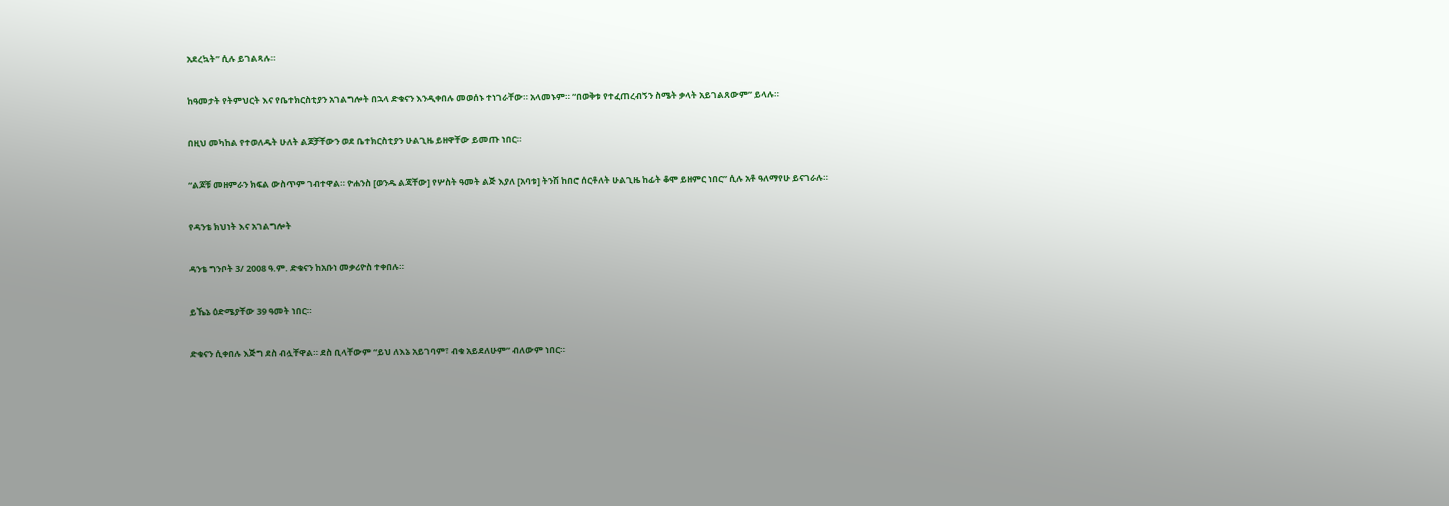አደረኳት” ሲሉ ይገልጻሉ።

ከዓመታት የትምህርት እና የቤተክርስቲያን አገልግሎት በኋላ ድቁናን እንዲቀበሉ መወሰኑ ተነገራቸው። አላመኑም። “በወቅቱ የተፈጠረብኝን ስሜት ቃላት አይገልጸውም” ይላሉ።

በዚህ መካከል የተወለዱት ሁለት ልጆቻቸውን ወደ ቤተክርስቲያን ሁልጊዜ ይዘዋቸው ይመጡ ነበር።

“ልጆቹ መዘምራን ክፍል ውስጥም ገብተዋል። ዮሐንስ [ወንዱ ልጃቸው] የሦስት ዓመት ልጅ እያለ [አባቱ] ትንሽ ከበሮ ሰርቶለት ሁልጊዜ ከፊት ቆሞ ይዘምር ነበር” ሲሉ አቶ ዓለማየሁ ይናገራሉ።

የዳንቴ ክህነት እና አገልግሎት

ዳንቴ ግንቦት 3/ 2008 ዓ.ም. ድቁናን ከአቡነ መቃሪዮስ ተቀበሉ።

ይኼኔ ዕድሜያቸው 39 ዓመት ነበር።

ድቁናን ሲቀበሉ እጅግ ደስ ብሏቸዋል። ደስ ቢላቸውም “ይህ ለእኔ አይገባም፣ ብቁ አይደለሁም” ብለውም ነበር።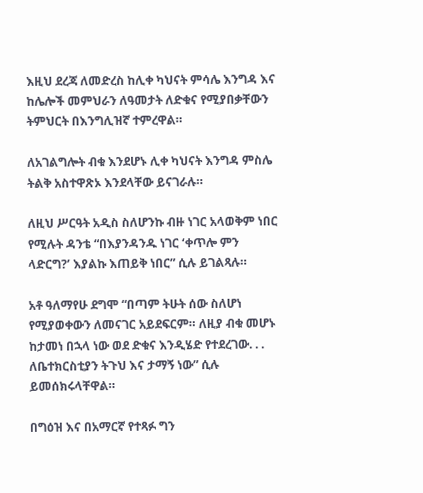እዚህ ደረጃ ለመድረስ ከሊቀ ካህናት ምሳሌ እንግዳ እና ከሌሎች መምህራን ለዓመታት ለድቁና የሚያበቃቸውን ትምህርት በእንግሊዝኛ ተምረዋል።

ለአገልግሎት ብቁ እንደሆኑ ሊቀ ካህናት እንግዳ ምስሌ ትልቅ አስተዋጽኦ እንደላቸው ይናገራሉ።

ለዚህ ሥርዓት አዲስ ስለሆንኩ ብዙ ነገር አላወቅም ነበር የሚሉት ዳንቴ “በእያንዳንዱ ነገር ‘ቀጥሎ ምን ላድርግ?’ እያልኩ እጠይቅ ነበር” ሲሉ ይገልጻሉ።

አቶ ዓለማየሁ ደግሞ “በጣም ትሁት ሰው ስለሆነ የሚያወቀውን ለመናገር አይደፍርም። ለዚያ ብቁ መሆኑ ከታመነ በኋላ ነው ወደ ድቁና እንዲሄድ የተደረገው. . . ለቤተክርስቲያን ትጉህ እና ታማኝ ነው” ሲሉ ይመሰክሩላቸዋል።

በግዕዝ እና በአማርኛ የተጻፉ ግን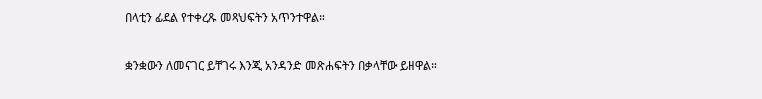በላቲን ፊደል የተቀረጹ መጻህፍትን አጥንተዋል።

ቋንቋውን ለመናገር ይቸገሩ እንጂ አንዳንድ መጽሐፍትን በቃላቸው ይዘዋል።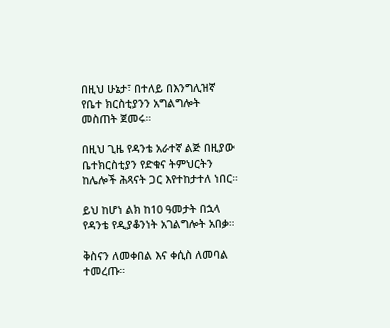በዚህ ሁኔታ፣ በተለይ በእንግሊዝኛ የቤተ ክርስቲያንን አግልግሎት መስጠት ጀመሩ።

በዚህ ጊዜ የዳንቴ አራተኛ ልጅ በዚያው ቤተክርስቲያን የድቁና ትምህርትን ከሌሎች ሕጻናት ጋር እየተከታተለ ነበር።

ይህ ከሆነ ልክ ከ10 ዓመታት በኋላ የዳንቴ የዲያቆንነት አገልግሎት አበቃ።

ቅስናን ለመቀበል እና ቀሲስ ለመባል ተመረጡ።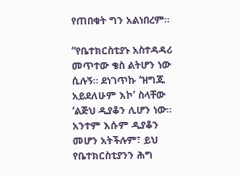የጠበቁት ግን አልነበረም።

“የቤተክርስቲያኑ አስተዳዳሪ መጥተው ቄስ ልትሆን ነው ሲሉኝ። ደነገጥኩ ‘ዝግጁ አይደለሁም እኮ’ ስላቸው ‘ልጅህ ዲያቆን ሊሆን ነው። አንተም እሱም ዲያቆን መሆን አትችሉም፣ ይህ የቤተክርስቲያንን ሕግ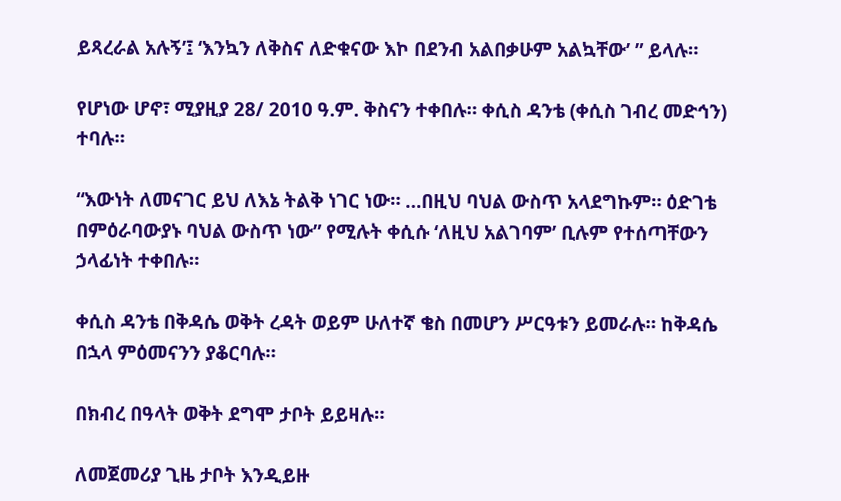ይጻረራል አሉኝ’፤ ‘እንኳን ለቅስና ለድቁናው እኮ በደንብ አልበቃሁም አልኳቸው’ ” ይላሉ።

የሆነው ሆኖ፣ ሚያዚያ 28/ 2010 ዓ.ም. ቅስናን ተቀበሉ። ቀሲስ ዳንቴ (ቀሲስ ገብረ መድኅን) ተባሉ።

“እውነት ለመናገር ይህ ለእኔ ትልቅ ነገር ነው። …በዚህ ባህል ውስጥ አላደግኩም። ዕድገቴ በምዕራባውያኑ ባህል ውስጥ ነው” የሚሉት ቀሲሱ ‘ለዚህ አልገባም’ ቢሉም የተሰጣቸውን ኃላፊነት ተቀበሉ።

ቀሲስ ዳንቴ በቅዳሴ ወቅት ረዳት ወይም ሁለተኛ ቄስ በመሆን ሥርዓቱን ይመራሉ። ከቅዳሴ በኋላ ምዕመናንን ያቆርባሉ።

በክብረ በዓላት ወቅት ደግሞ ታቦት ይይዛሉ።

ለመጀመሪያ ጊዜ ታቦት እንዲይዙ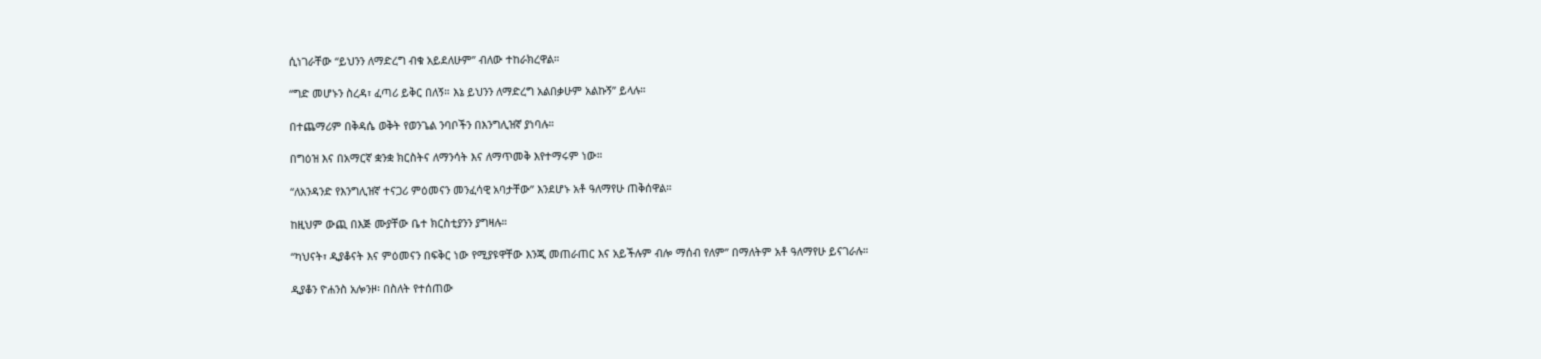ሲነገራቸው “ይህንን ለማድረግ ብቁ አይደለሁም” ብለው ተከራክረዋል።

“ግድ መሆኑን ስረዳ፣ ፈጣሪ ይቅር በለኝ። እኔ ይህንን ለማድረግ አልበቃሁም አልኩኝ” ይላሉ።

በተጨማሪም በቅዳሴ ወቅት የወንጌል ንባቦችን በእንግሊዝኛ ያነባሉ።

በግዕዝ እና በአማርኛ ቋንቋ ክርስትና ለማንሳት እና ለማጥመቅ እየተማሩም ነው።

“ለአንዳንድ የእንግሊዝኛ ተናጋሪ ምዕመናን መንፈሳዊ አባታቸው” እንደሆኑ አቶ ዓለማየሁ ጠቅሰዋል።

ከዚህም ውጪ በእጅ ሙያቸው ቤተ ክርስቲያንን ያግዛሉ።

“ካህናት፣ ዲያቆናት እና ምዕመናን በፍቅር ነው የሚያዩዋቸው እንጂ መጠራጠር እና አይችሉም ብሎ ማሰብ የለም” በማለትም አቶ ዓለማየሁ ይናገራሉ።

ዲያቆን ዮሐንስ አሎንዞ፡ በስለት የተሰጠው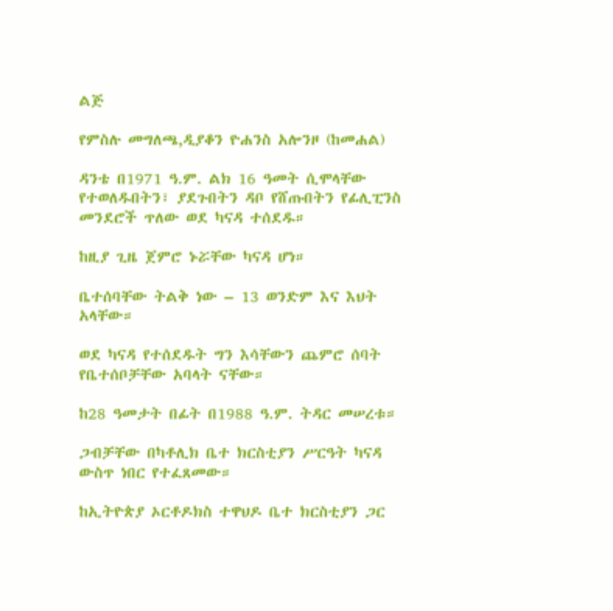ልጅ

የምስሉ መግለጫ,ዲያቆን ዮሐንስ አሎንዞ (ከመሐል)

ዳንቴ በ1971 ዓ.ም. ልክ 16 ዓመት ሲሞላቸው የተወለዱበትን፣ ያደጉበትን ዳቦ የሸጡበትን የፊሊፒንስ መንደሮች ጥለው ወደ ካናዳ ተሰደዱ።

ከዚያ ጊዜ ጀምሮ ኑሯቸው ካናዳ ሆነ።

ቤተሰባቸው ትልቅ ነው – 13 ወንድም እና እህት አላቸው።

ወደ ካናዳ የተሰደዱት ግን እሳቸውን ጨምሮ ሰባት የቤተሰቦቻቸው አባላት ናቸው።

ከ28 ዓመታት በፊት በ1988 ዓ.ም. ትዳር መሠረቱ።

ጋብቻቸው በካቶሊክ ቤተ ክርስቲያን ሥርዓት ካናዳ ውስጥ ነበር የተፈጸመው።

ከኢትዮጵያ ኦርቶዶክስ ተዋህዶ ቤተ ክርስቲያን ጋር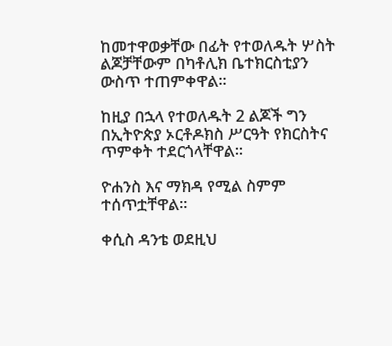ከመተዋወቃቸው በፊት የተወለዱት ሦስት ልጆቻቸውም በካቶሊክ ቤተክርስቲያን ውስጥ ተጠምቀዋል።

ከዚያ በኋላ የተወለዱት 2 ልጆች ግን በኢትዮጵያ ኦርቶዶክስ ሥርዓት የክርስትና ጥምቀት ተደርጎላቸዋል።

ዮሐንስ እና ማክዳ የሚል ስምም ተሰጥቷቸዋል።

ቀሲስ ዳንቴ ወደዚህ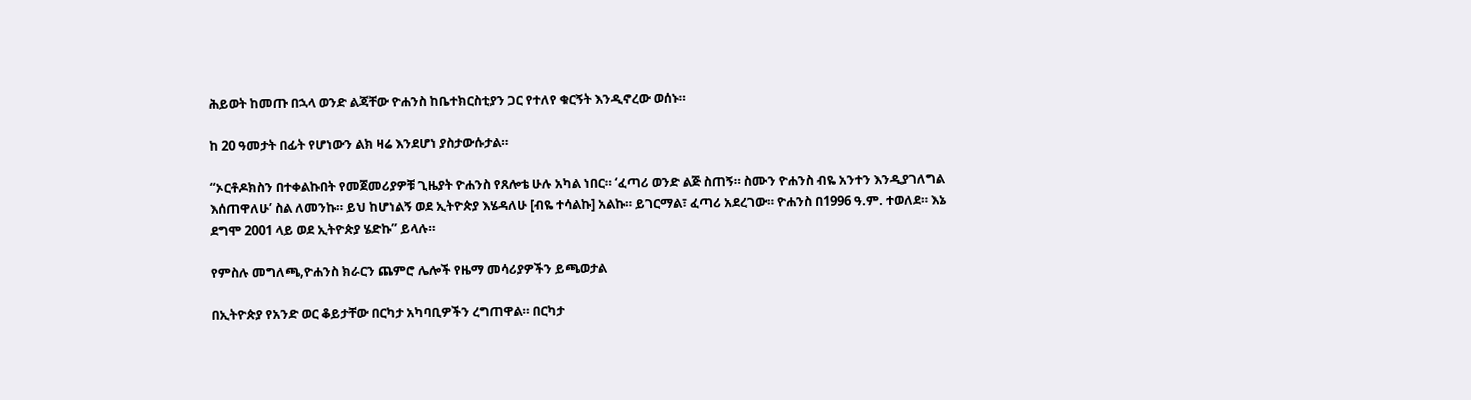ሕይወት ከመጡ በኋላ ወንድ ልጃቸው ዮሐንስ ከቤተክርስቲያን ጋር የተለየ ቁርኝት እንዲኖረው ወሰኑ።

ከ 20 ዓመታት በፊት የሆነውን ልክ ዛሬ እንደሆነ ያስታውሱታል።

“ኦርቶዶክስን በተቀልኩበት የመጀመሪያዎቹ ጊዜያት ዮሐንስ የጸሎቴ ሁሉ አካል ነበር። ‘ፈጣሪ ወንድ ልጅ ስጠኝ። ስሙን ዮሐንስ ብዬ አንተን እንዲያገለግል እሰጠዋለሁ’ ስል ለመንኩ። ይህ ከሆነልኝ ወደ ኢትዮጵያ እሄዳለሁ [ብዬ ተሳልኩ] አልኩ። ይገርማል፣ ፈጣሪ አደረገው። ዮሐንስ በ1996 ዓ.ም. ተወለደ። እኔ ደግሞ 2001 ላይ ወደ ኢትዮጵያ ሄድኩ” ይላሉ።

የምስሉ መግለጫ,ዮሐንስ ክራርን ጨምሮ ሌሎች የዜማ መሳሪያዎችን ይጫወታል

በኢትዮጵያ የአንድ ወር ቆይታቸው በርካታ አካባቢዎችን ረግጠዋል። በርካታ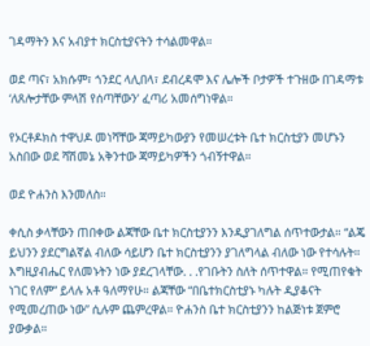ገዳማትን እና አብያተ ክርስቲያናትን ተሳልመዋል።

ወደ ጣና፣ አክሱም፣ ጎንደር ላሊበላ፣ ደብረዳሞ እና ሌሎች ቦታዎች ተጉዘው በገዳማቱ ‘ለጸሎታቸው ምላሽ የሰጣቸውን’ ፈጣሪ አመሰግነዋል።

የኦርቶዶክስ ተዋህዶ መነሻቸው ጃማይካውያን የመሠረቱት ቤተ ክርስቲያን መሆኑን አስበው ወደ ሻሽመኔ አቅንተው ጃማይካዎችን ጎብኝተዋል።

ወደ ዮሐንስ እንመለስ።

ቀሲስ ቃላቸውን ጠበቀው ልጃቸው ቤተ ክርስቲያንን እንዲያገለግል ሰጥተውታል። “ልጄ ይህንን ያደርግልኛል ብለው ሳይሆን ቤተ ክርስቲያንን ያገለግላል ብለው ነው የተሳሉት። እግዚያብሔር የለመኑትን ነው ያደረገላቸው. . .የገቡትን ስለት ሰጥተዋል። የሚጠየቁት ነገር የለም” ይላሉ አቶ ዓለማየሁ። ልጃቸው “በቤተክርስቲያኑ ካሉት ዲያቆናት የሚመረጠው ነው” ሲሉም ጨምረዋል። ዮሐንስ ቤተ ክርስቲያንን ከልጅነቱ ጀምሮ ያውቃል።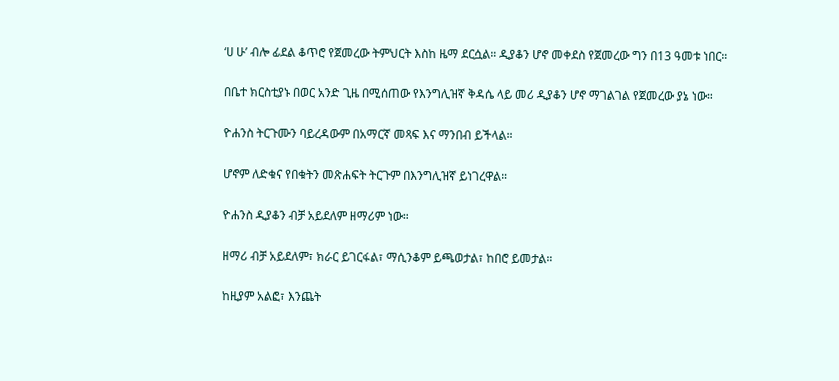‘ሀ ሁ’ ብሎ ፊደል ቆጥሮ የጀመረው ትምህርት እስከ ዜማ ደርሷል። ዲያቆን ሆኖ መቀደስ የጀመረው ግን በ13 ዓመቱ ነበር።

በቤተ ክርስቲያኑ በወር አንድ ጊዜ በሚሰጠው የእንግሊዝኛ ቅዳሴ ላይ መሪ ዲያቆን ሆኖ ማገልገል የጀመረው ያኔ ነው።

ዮሐንስ ትርጉሙን ባይረዳውም በአማርኛ መጻፍ እና ማንበብ ይችላል።

ሆኖም ለድቁና የበቁትን መጽሐፍት ትርጉም በእንግሊዝኛ ይነገረዋል።

ዮሐንስ ዲያቆን ብቻ አይደለም ዘማሪም ነው።

ዘማሪ ብቻ አይደለም፣ ክራር ይገርፋል፣ ማሲንቆም ይጫወታል፣ ከበሮ ይመታል።

ከዚያም አልፎ፣ እንጨት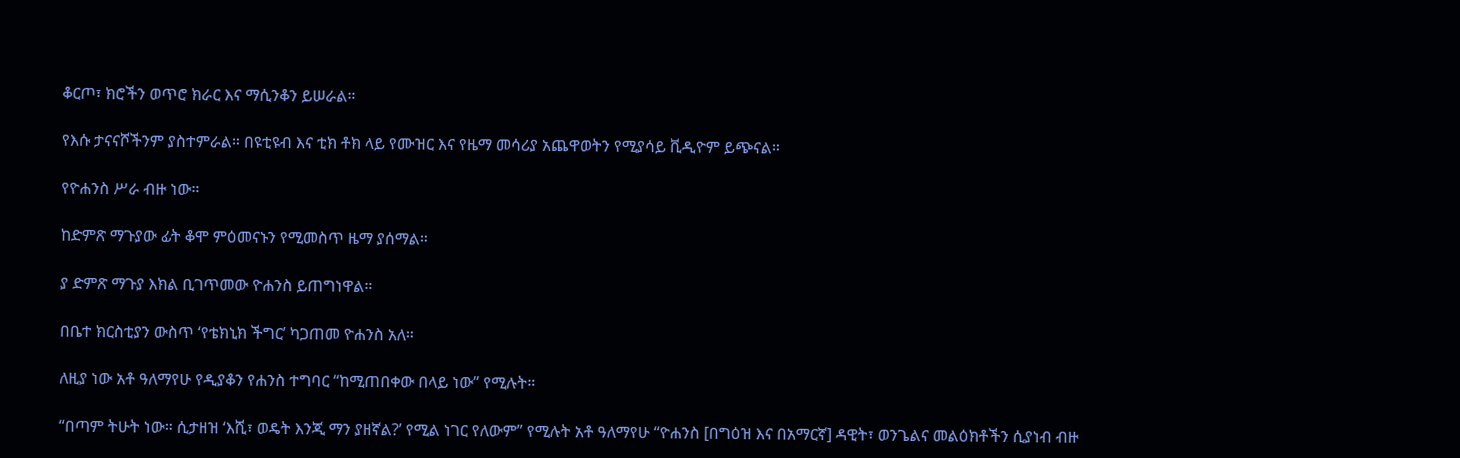ቆርጦ፣ ክሮችን ወጥሮ ክራር እና ማሲንቆን ይሠራል።

የእሱ ታናናሾችንም ያስተምራል። በዩቲዩብ እና ቲክ ቶክ ላይ የሙዝር እና የዜማ መሳሪያ አጨዋወትን የሚያሳይ ቪዲዮም ይጭናል።

የዮሐንስ ሥራ ብዙ ነው።

ከድምጽ ማጉያው ፊት ቆሞ ምዕመናኑን የሚመስጥ ዜማ ያሰማል።

ያ ድምጽ ማጉያ እክል ቢገጥመው ዮሐንስ ይጠግነዋል።

በቤተ ክርስቲያን ውስጥ ‘የቴክኒክ ችግር’ ካጋጠመ ዮሐንስ አለ።

ለዚያ ነው አቶ ዓለማየሁ የዲያቆን የሐንስ ተግባር “ከሚጠበቀው በላይ ነው” የሚሉት።

“በጣም ትሁት ነው። ሲታዘዝ ‘እሺ፣ ወዴት እንጂ ማን ያዘኛል?’ የሚል ነገር የለውም” የሚሉት አቶ ዓለማየሁ “ዮሐንስ [በግዕዝ እና በአማርኛ] ዳዊት፣ ወንጌልና መልዕክቶችን ሲያነብ ብዙ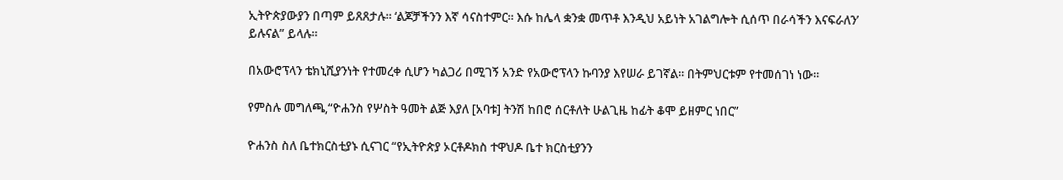ኢትዮጵያውያን በጣም ይጸጸታሉ። ‘ልጆቻችንን እኛ ሳናስተምር። እሱ ከሌላ ቋንቋ መጥቶ እንዲህ አይነት አገልግሎት ሲሰጥ በራሳችን እናፍራለን’ ይሉናል” ይላሉ።

በአውሮፕላን ቴክኒሺያንነት የተመረቀ ሲሆን ካልጋሪ በሚገኝ አንድ የአውሮፕላን ኩባንያ እየሠራ ይገኛል። በትምህርቱም የተመሰገነ ነው።

የምስሉ መግለጫ,“ዮሐንስ የሦስት ዓመት ልጅ እያለ [አባቱ] ትንሽ ከበሮ ሰርቶለት ሁልጊዜ ከፊት ቆሞ ይዘምር ነበር”

ዮሐንስ ስለ ቤተክርስቲያኑ ሲናገር “የኢትዮጵያ ኦርቶዶክስ ተዋህዶ ቤተ ክርስቲያንን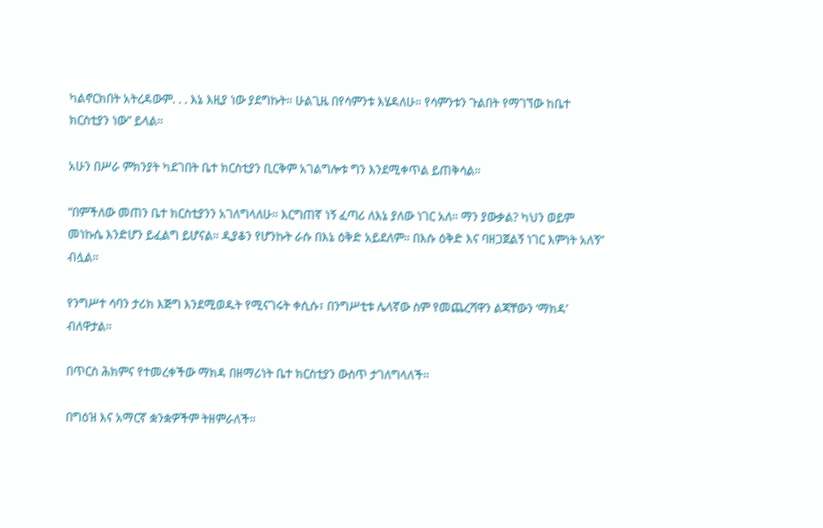ካልኖርክበት አትረዳውም. . . እኔ እዚያ ነው ያደግኩት። ሁልጊዜ በየሳምንቱ እሄዳለሁ። የሳምንቱን ጉልበት የማገኘው ከቤተ ክርስቲያን ነው” ይላል።

አሁን በሥራ ምክንያት ካደገበት ቤተ ክርስቲያን ቢርቅም አገልግሎቱ ግን እንደሚቀጥል ይጠቅሳል።

“በምችለው መጠን ቤተ ክርስቲያንን አገለግላለሁ። እርግጠኛ ነኝ ፈጣሪ ለእኔ ያለው ነገር አለ። ማን ያውቃል? ካህን ወይም መነኩሴ እንድሆን ይፈልግ ይሆናል። ዲያቆን የሆንኩት ራሱ በእኔ ዕቅድ አይደለም። በእሱ ዕቅድ እና ባዘጋጀልኝ ነገር እምነት አለኝ” ብሏል።

የንግሥተ ሳባን ታሪክ እጅግ እንደሚወዱት የሚናገሩት ቀሲሱ፣ በንግሥቲቱ ሌላኛው ስም የመጨረሻዋን ልጃቸውን ‘ማክዳ’ ብለዋታል።

በጥርስ ሕክምና የተመረቀችው ማክዳ በዘማሪነት ቤተ ክርስቲያን ውስጥ ታገለግላለች።

በግዕዝ እና አማርኛ ቋንቋዎችም ትዘምራለች።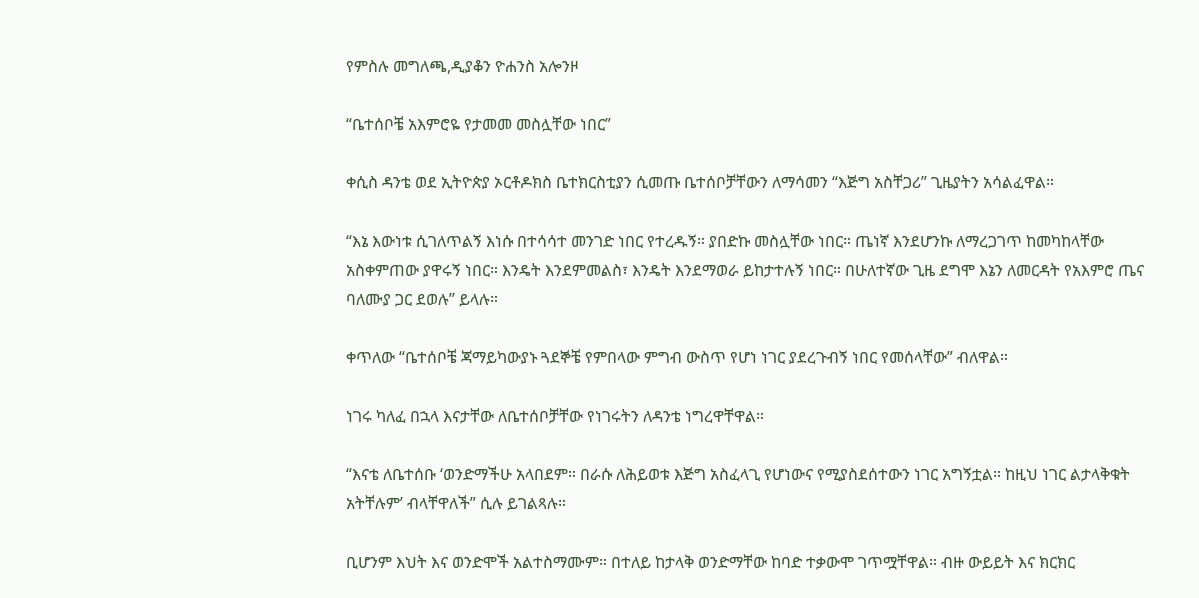የምስሉ መግለጫ,ዲያቆን ዮሐንስ አሎንዞ

“ቤተሰቦቼ አእምሮዬ የታመመ መስሏቸው ነበር”

ቀሲስ ዳንቴ ወደ ኢትዮጵያ ኦርቶዶክስ ቤተክርስቲያን ሲመጡ ቤተሰቦቻቸውን ለማሳመን “እጅግ አስቸጋሪ” ጊዜያትን አሳልፈዋል።

“እኔ እውነቱ ሲገለጥልኝ እነሱ በተሳሳተ መንገድ ነበር የተረዱኝ። ያበድኩ መስሏቸው ነበር። ጤነኛ እንደሆንኩ ለማረጋገጥ ከመካከላቸው አስቀምጠው ያዋሩኝ ነበር። እንዴት እንደምመልስ፣ እንዴት እንደማወራ ይከታተሉኝ ነበር። በሁለተኛው ጊዜ ደግሞ እኔን ለመርዳት የአእምሮ ጤና ባለሙያ ጋር ደወሉ” ይላሉ።

ቀጥለው “ቤተሰቦቼ ጃማይካውያኑ ጓደኞቼ የምበላው ምግብ ውስጥ የሆነ ነገር ያደረጉብኝ ነበር የመሰላቸው” ብለዋል።

ነገሩ ካለፈ በኋላ እናታቸው ለቤተሰቦቻቸው የነገሩትን ለዳንቴ ነግረዋቸዋል።

“እናቴ ለቤተሰቡ ‘ወንድማችሁ አላበደም። በራሱ ለሕይወቱ እጅግ አስፈላጊ የሆነውና የሚያስደሰተውን ነገር አግኝቷል። ከዚህ ነገር ልታላቅቁት አትቸሉም’ ብላቸዋለች” ሲሉ ይገልጻሉ።

ቢሆንም እህት እና ወንድሞች አልተስማሙም። በተለይ ከታላቅ ወንድማቸው ከባድ ተቃውሞ ገጥሟቸዋል። ብዙ ውይይት እና ክርክር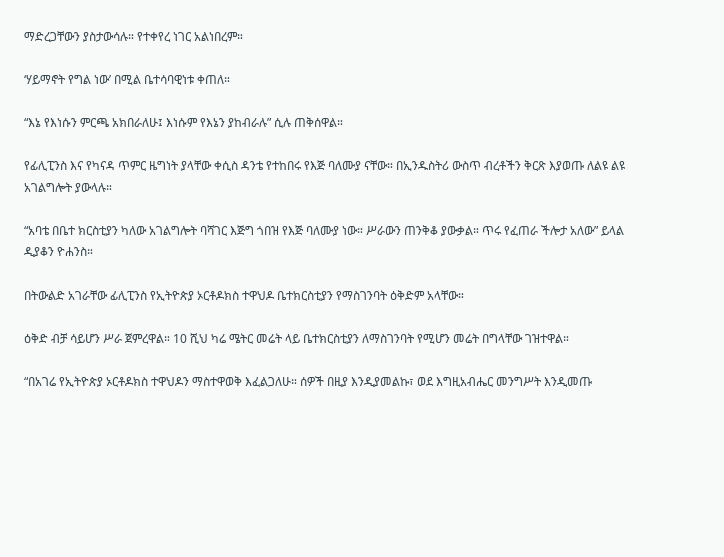ማድረጋቸውን ያስታውሳሉ። የተቀየረ ነገር አልነበረም።

‘ሃይማኖት የግል ነው’ በሚል ቤተሳባዊነቱ ቀጠለ።

“እኔ የእነሱን ምርጫ አክበራለሁ፤ እነሱም የእኔን ያከብራሉ” ሲሉ ጠቅሰዋል።

የፊሊፒንስ እና የካናዳ ጥምር ዜግነት ያላቸው ቀሲስ ዳንቴ የተከበሩ የእጅ ባለሙያ ናቸው። በኢንዱስትሪ ውስጥ ብረቶችን ቅርጽ እያወጡ ለልዩ ልዩ አገልግሎት ያውላሉ።

“አባቴ በቤተ ክርስቲያን ካለው አገልግሎት ባሻገር እጅግ ጎበዝ የእጅ ባለሙያ ነው። ሥራውን ጠንቅቆ ያውቃል። ጥሩ የፈጠራ ችሎታ አለው” ይላል ዲያቆን ዮሐንስ።

በትውልድ አገራቸው ፊሊፒንስ የኢትዮጵያ ኦርቶዶክስ ተዋህዶ ቤተክርስቲያን የማስገንባት ዕቅድም አላቸው።

ዕቅድ ብቻ ሳይሆን ሥራ ጀምረዋል። 10 ሺህ ካሬ ሜትር መሬት ላይ ቤተክርስቲያን ለማስገንባት የሚሆን መሬት በግላቸው ገዝተዋል።

“በአገሬ የኢትዮጵያ ኦርቶዶክስ ተዋህዶን ማስተዋወቅ እፈልጋለሁ። ሰዎች በዚያ እንዲያመልኩ፣ ወደ እግዚአብሔር መንግሥት እንዲመጡ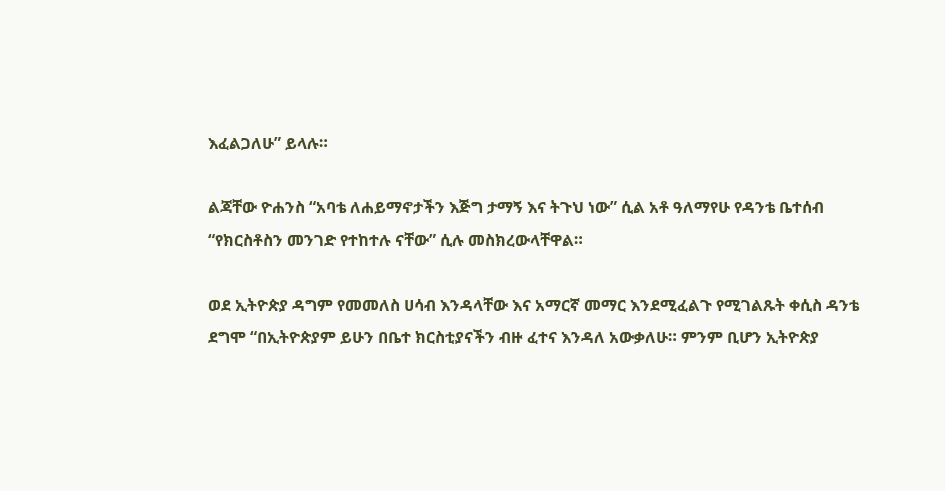እፈልጋለሁ” ይላሉ።

ልጃቸው ዮሐንስ “አባቴ ለሐይማኖታችን እጅግ ታማኝ እና ትጉህ ነው” ሲል አቶ ዓለማየሁ የዳንቴ ቤተሰብ “የክርስቶስን መንገድ የተከተሉ ናቸው” ሲሉ መስክረውላቸዋል።

ወደ ኢትዮጵያ ዳግም የመመለስ ሀሳብ እንዳላቸው እና አማርኛ መማር እንደሚፈልጉ የሚገልጹት ቀሲስ ዳንቴ ደግሞ “በኢትዮጵያም ይሁን በቤተ ክርስቲያናችን ብዙ ፈተና እንዳለ አውቃለሁ። ምንም ቢሆን ኢትዮጵያ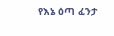የእኔ ዕጣ ፈንታ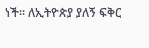ነች። ለኢትዮጵያ ያለኝ ፍቅር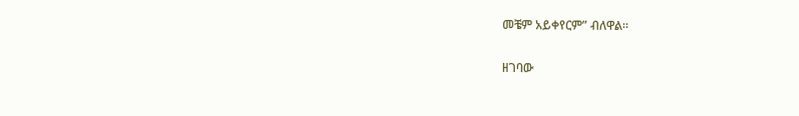መቼም አይቀየርም” ብለዋል።

ዘገባው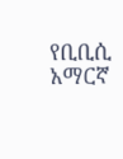የቢቢሲ አማርኛ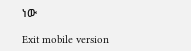ነው

Exit mobile version